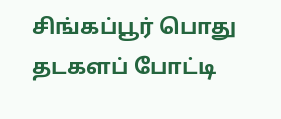சிங்கப்பூர் பொது தடகளப் போட்டி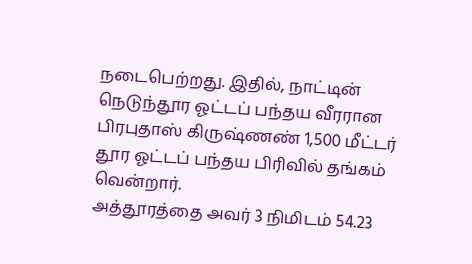நடைபெற்றது. இதில், நாட்டின் நெடுந்தூர ஓட்டப் பந்தய வீரரான பிரபுதாஸ் கிருஷ்ணண் 1,500 மீட்டர் தூர ஓட்டப் பந்தய பிரிவில் தங்கம் வென்றார்.
அத்தூரத்தை அவர் 3 நிமிடம் 54.23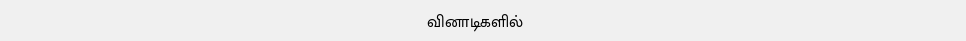வினாடிகளில்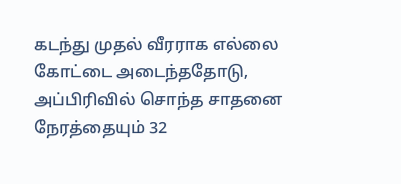கடந்து முதல் வீரராக எல்லை கோட்டை அடைந்ததோடு, அப்பிரிவில் சொந்த சாதனை நேரத்தையும் 32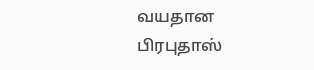வயதான பிரபுதாஸ்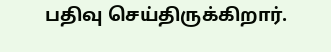பதிவு செய்திருக்கிறார்.